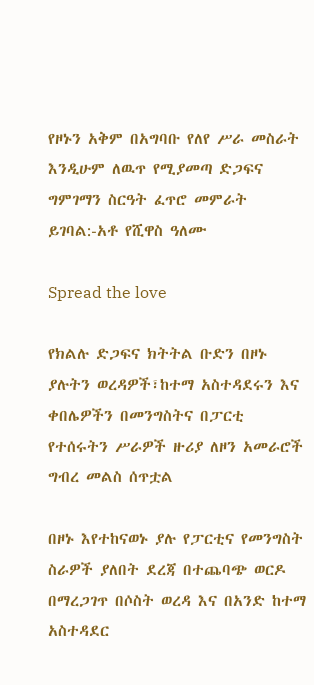የዞኑን አቅም በአግባቡ የለየ ሥራ መስራት እንዲሁም ለዉጥ የሚያመጣ ድጋፍና ግምገማን ስርዓት ፈጥሮ መምራት ይገባል:-አቶ የሺዋስ ዓለሙ

Spread the love

የክልሉ ድጋፍና ክትትል ቡድን በዞኑ ያሉትን ወረዳዎች፣ከተማ አስተዳደሩን እና ቀበሌዎችን በመንግስትና በፓርቲ የተሰሩትን ሥራዎች ዙሪያ ለዞን አመራሮች ግብረ መልስ ሰጥቷል

በዞኑ እየተከናወኑ ያሉ የፓርቲና የመንግስት ስራዎች ያለበት ደረጃ በተጨባጭ ወርዶ በማረጋገጥ በሶስት ወረዳ እና በአንድ ከተማ አስተዳደር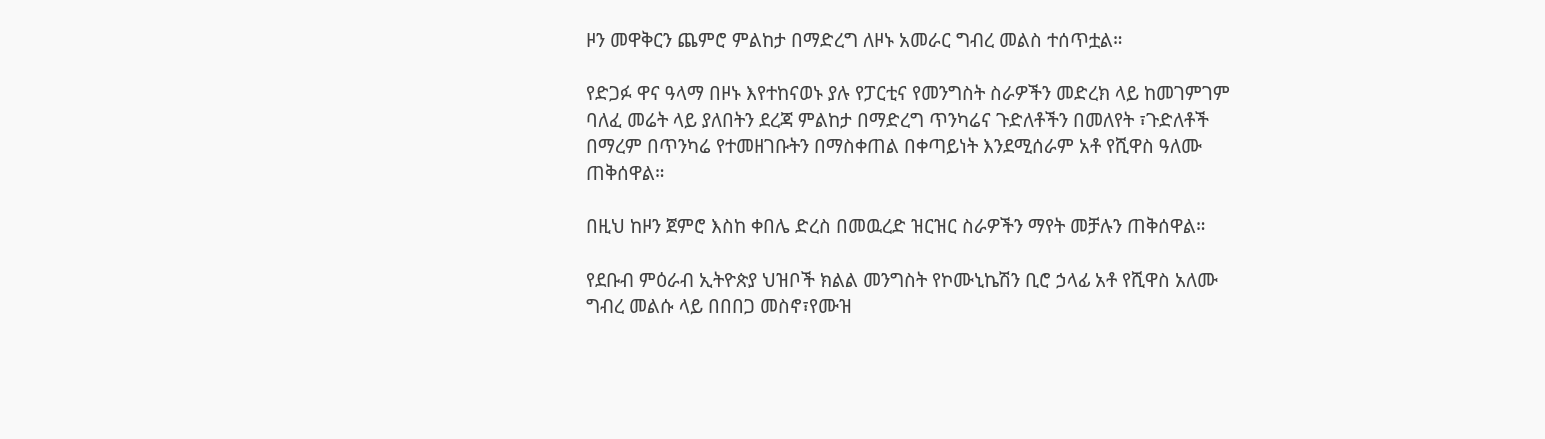ዞን መዋቅርን ጨምሮ ምልከታ በማድረግ ለዞኑ አመራር ግብረ መልስ ተሰጥቷል።

የድጋፉ ዋና ዓላማ በዞኑ እየተከናወኑ ያሉ የፓርቲና የመንግስት ስራዎችን መድረክ ላይ ከመገምገም ባለፈ መሬት ላይ ያለበትን ደረጃ ምልከታ በማድረግ ጥንካሬና ጉድለቶችን በመለየት ፣ጉድለቶች በማረም በጥንካሬ የተመዘገቡትን በማስቀጠል በቀጣይነት እንደሚሰራም አቶ የሺዋስ ዓለሙ ጠቅሰዋል።

በዚህ ከዞን ጀምሮ እስከ ቀበሌ ድረስ በመዉረድ ዝርዝር ስራዎችን ማየት መቻሉን ጠቅሰዋል።

የደቡብ ምዕራብ ኢትዮጵያ ህዝቦች ክልል መንግስት የኮሙኒኬሽን ቢሮ ኃላፊ አቶ የሺዋስ አለሙ ግብረ መልሱ ላይ በበበጋ መስኖ፣የሙዝ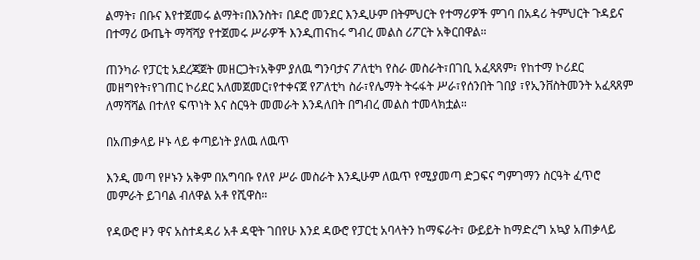ልማት፣ በቡና እየተጀመሩ ልማት፣በእንስት፣ በዶሮ መንደር እንዲሁም በትምህርት የተማሪዎች ምገባ በአዳሪ ትምህርት ጉዳይና በተማሪ ውጤት ማሻሻያ የተጀመሩ ሥራዎች እንዲጠናከሩ ግብረ መልስ ሪፖርት አቅርበዋል።

ጠንካራ የፓርቲ አደረጃጀት መዘርጋት፣አቅም ያለዉ ግንባታና ፖለቲካ የስራ መስራት፣በገቢ አፈጻጸም፣ የከተማ ኮሪደር መዘግየት፣የገጠር ኮሪደር አለመጀመር፣የተቀናጀ የፖለቲካ ስራ፣የሌማት ትሩፋት ሥራ፣የሰንበት ገበያ ፣የኢንቨስትመንት አፈጻጸም ለማሻሻል በተለየ ፍጥነት እና ስርዓት መመራት እንዳለበት በግብረ መልስ ተመላክቷል።

በአጠቃላይ ዞኑ ላይ ቀጣይነት ያለዉ ለዉጥ

እንዲ መጣ የዞኑን አቅም በአግባቡ የለየ ሥራ መስራት እንዲሁም ለዉጥ የሚያመጣ ድጋፍና ግምገማን ስርዓት ፈጥሮ መምራት ይገባል ብለዋል አቶ የሺዋስ።

የዳውሮ ዞን ዋና አስተዳዳሪ አቶ ዳዊት ገበየሁ እንደ ዳውሮ የፓርቲ አባላትን ከማፍራት፣ ውይይት ከማድረግ አኳያ አጠቃላይ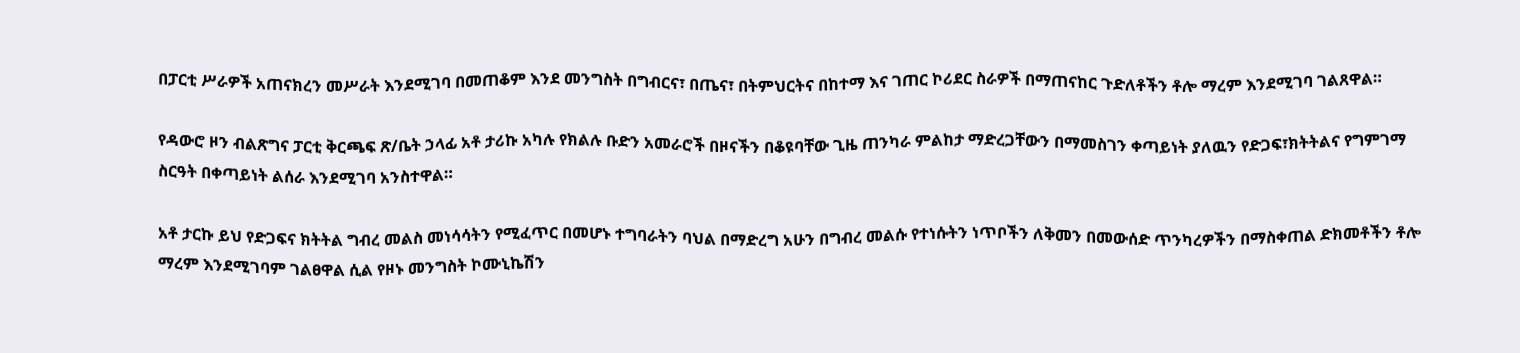በፓርቲ ሥራዎች አጠናክረን መሥራት እንደሚገባ በመጠቆም እንደ መንግስት በግብርና፣ በጤና፣ በትምህርትና በከተማ እና ገጠር ኮሪደር ስራዎች በማጠናከር ጉድለቶችን ቶሎ ማረም እንደሚገባ ገልጸዋል።

የዳውሮ ዞን ብልጽግና ፓርቲ ቅርጫፍ ጽ/ቤት ኃላፊ አቶ ታሪኩ አካሉ የክልሉ ቡድን አመራሮች በዞናችን በቆዩባቸው ጊዜ ጠንካራ ምልከታ ማድረጋቸውን በማመስገን ቀጣይነት ያለዉን የድጋፍ፣ክትትልና የግምገማ ስርዓት በቀጣይነት ልሰራ እንደሚገባ አንስተዋል።

አቶ ታርኩ ይህ የድጋፍና ክትትል ግብረ መልስ መነሳሳትን የሚፈጥር በመሆኑ ተግባራትን ባህል በማድረግ አሁን በግብረ መልሱ የተነሱትን ነጥቦችን ለቅመን በመውሰድ ጥንካረዎችን በማስቀጠል ድክመቶችን ቶሎ ማረም እንደሚገባም ገልፀዋል ሲል የዞኑ መንግስት ኮሙኒኬሽን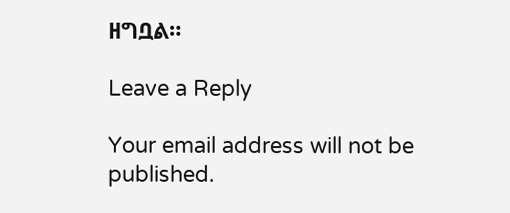ዘግቧል።

Leave a Reply

Your email address will not be published.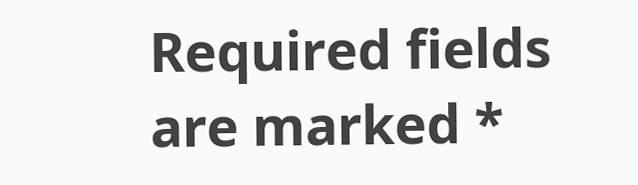Required fields are marked *